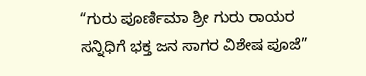“ಗುರು ಪೂರ್ಣಿಮಾ ಶ್ರೀ ಗುರು ರಾಯರ ಸನ್ನಿಧಿಗೆ ಭಕ್ತ ಜನ ಸಾಗರ ವಿಶೇಷ ಪೂಜೆ”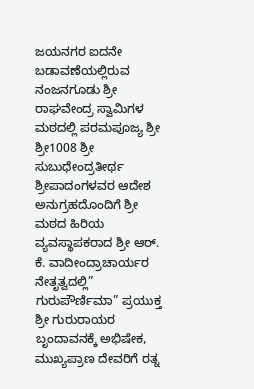ಜಯನಗರ ಐದನೇ ಬಡಾವಣೆಯಲ್ಲಿರುವ ನಂಜನಗೂಡು ಶ್ರೀ ರಾಘವೇಂದ್ರ ಸ್ವಾಮಿಗಳ ಮಠದಲ್ಲಿ ಪರಮಪೂಜ್ಯ ಶ್ರೀ ಶ್ರೀ1008 ಶ್ರೀ ಸುಬುಧೇಂದ್ರತೀರ್ಥ ಶ್ರೀಪಾದಂಗಳವರ ಆದೇಶ ಅನುಗ್ರಹದೊಂದಿಗೆ ಶ್ರೀ ಮಠದ ಹಿರಿಯ ವ್ಯವಸ್ಥಾಪಕರಾದ ಶ್ರೀ ಆರ್. ಕೆ. ವಾದೀಂದ್ರಾಚಾರ್ಯರ ನೇತೃತ್ವದಲ್ಲಿ” ಗುರುಪೌರ್ಣಿಮಾ” ಪ್ರಯುಕ್ತ ಶ್ರೀ ಗುರುರಾಯರ ಬೃಂದಾವನಕ್ಕೆ ಅಭಿಷೇಕ, ಮುಖ್ಯಪ್ರಾಣ ದೇವರಿಗೆ ರತ್ನ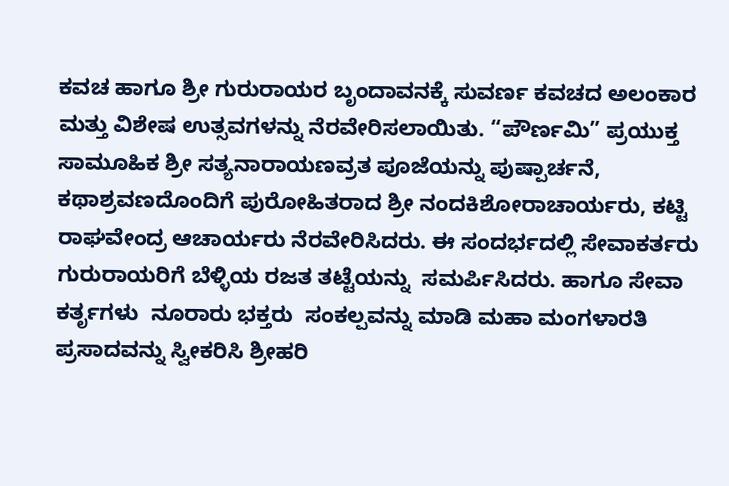ಕವಚ ಹಾಗೂ ಶ್ರೀ ಗುರುರಾಯರ ಬೃಂದಾವನಕ್ಕೆ ಸುವರ್ಣ ಕವಚದ ಅಲಂಕಾರ ಮತ್ತು ವಿಶೇಷ ಉತ್ಸವಗಳನ್ನು ನೆರವೇರಿಸಲಾಯಿತು. “ಪೌರ್ಣಮಿ” ಪ್ರಯುಕ್ತ  ಸಾಮೂಹಿಕ ಶ್ರೀ ಸತ್ಯನಾರಾಯಣವ್ರತ ಪೂಜೆಯನ್ನು ಪುಷ್ಪಾರ್ಚನೆ, ಕಥಾಶ್ರವಣದೊಂದಿಗೆ ಪುರೋಹಿತರಾದ ಶ್ರೀ ನಂದಕಿಶೋರಾಚಾರ್ಯರು, ಕಟ್ಟಿ ರಾಘವೇಂದ್ರ ಆಚಾರ್ಯರು ನೆರವೇರಿಸಿದರು. ಈ ಸಂದರ್ಭದಲ್ಲಿ ಸೇವಾಕರ್ತರು ಗುರುರಾಯರಿಗೆ ಬೆಳ್ಳಿಯ ರಜತ ತಟ್ಟೆಯನ್ನು  ಸಮರ್ಪಿಸಿದರು. ಹಾಗೂ ಸೇವಾ ಕರ್ತೃಗಳು  ನೂರಾರು ಭಕ್ತರು  ಸಂಕಲ್ಪವನ್ನು ಮಾಡಿ ಮಹಾ ಮಂಗಳಾರತಿ ಪ್ರಸಾದವನ್ನು ಸ್ವೀಕರಿಸಿ ಶ್ರೀಹರಿ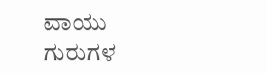ವಾಯು ಗುರುಗಳ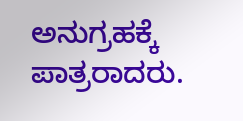ಅನುಗ್ರಹಕ್ಕೆ ಪಾತ್ರರಾದರು.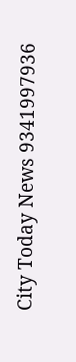City Today News 9341997936